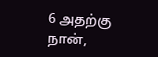6 அதற்கு நான்,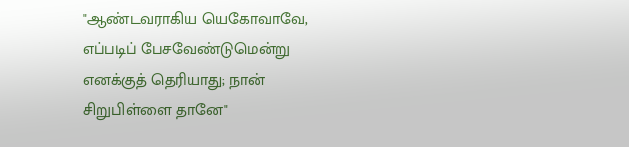"ஆண்டவராகிய யெகோவாவே, எப்படிப் பேசவேண்டுமென்று எனக்குத் தெரியாது; நான் சிறுபிள்ளை தானே"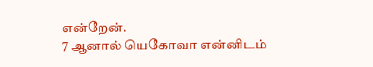என்றேன்.
7 ஆனால் யெகோவா என்னிடம்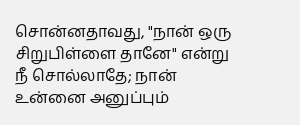சொன்னதாவது, "நான் ஒரு சிறுபிள்ளை தானே" என்று நீ சொல்லாதே; நான் உன்னை அனுப்பும்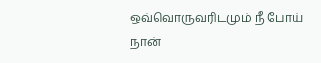ஒவ்வொருவரிடமும் நீ போய் நான்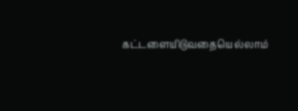கட்டளையிடுவதையெல்லாம்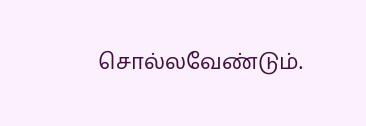சொல்லவேண்டும்.